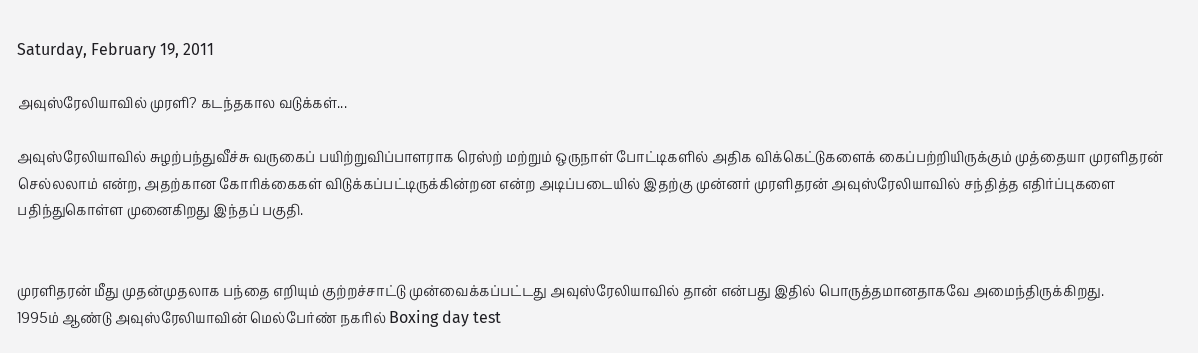Saturday, February 19, 2011

அவுஸ்ரேலியாவில் முரளி? கடந்தகால வடுக்கள்...

அவுஸ்ரேலியாவில் சுழற்பந்துவீச்சு வருகைப் பயிற்றுவிப்பாளராக ரெஸ்ற் மற்றும் ஒருநாள் போட்டிகளில் அதிக விக்கெட்டுகளைக் கைப்பற்றியிருக்கும் முத்தையா முரளிதரன் செல்லலாம் என்ற, அதற்கான கோரிக்கைகள் விடுக்கப்பட்டிருக்கின்றன என்ற அடிப்படையில் இதற்கு முன்னர் முரளிதரன் அவுஸ்ரேலியாவில் சந்தித்த எதிர்ப்புகளை பதிந்துகொள்ள முனைகிறது இந்தப் பகுதி.


முரளிதரன் மீது முதன்முதலாக பந்தை எறியும் குற்றச்சாட்டு முன்வைக்கப்பட்டது அவுஸ்ரேலியாவில் தான் என்பது இதில் பொருத்தமானதாகவே அமைந்திருக்கிறது.
1995ம் ஆண்டு அவுஸ்ரேலியாவின் மெல்பேர்ண் நகரில் Boxing day test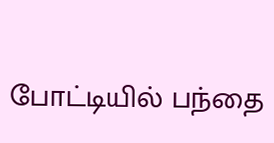போட்டியில் பந்தை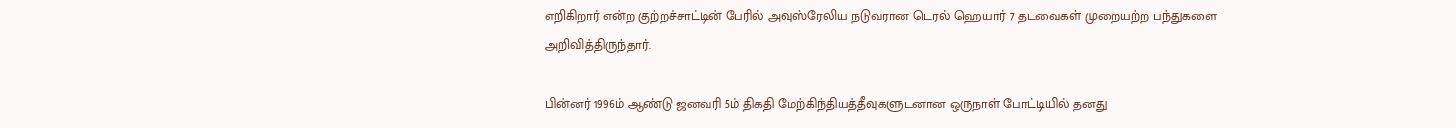எறிகிறார் என்ற குற்றச்சாட்டின் பேரில் அவுஸ்ரேலிய நடுவரான டெரல் ஹெயார் 7 தடவைகள் முறையற்ற பந்துகளை அறிவித்திருந்தார்.

பின்னர் 1996ம் ஆண்டு ஜனவரி 5ம் திகதி மேற்கிந்தியத்தீவுகளுடனான ஒருநாள் போட்டியில் தனது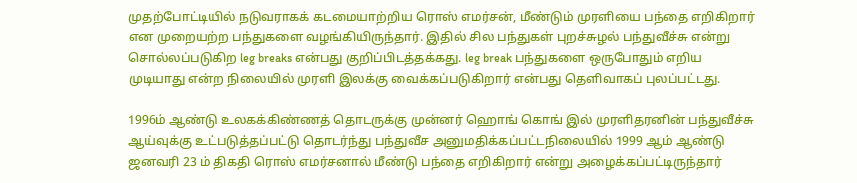முதற்போட்டியில் நடுவராகக் கடமையாற்றிய ரொஸ் எமர்சன், மீண்டும் முரளியை பந்தை எறிகிறார் என முறையற்ற பந்துகளை வழங்கியிருந்தார். இதில் சில பந்துகள் புறச்சுழல் பந்துவீச்சு என்று சொல்லப்படுகிற leg breaks என்பது குறிப்பிடத்தக்கது. leg break பந்துகளை ஒருபோதும் எறிய முடியாது என்ற நிலையில் முரளி இலக்கு வைக்கப்படுகிறார் என்பது தெளிவாகப் புலப்பட்டது.

1996ம் ஆண்டு உலகக்கிண்ணத் தொடருக்கு முன்னர் ஹொங் கொங் இல் முரளிதரனின் பந்துவீச்சு ஆய்வுக்கு உட்படுத்தப்பட்டு தொடர்ந்து பந்துவீச அனுமதிக்கப்பட்டநிலையில் 1999 ஆம் ஆண்டு ஜனவரி 23 ம் திகதி ரொஸ் எமர்சனால் மீண்டு பந்தை எறிகிறார் என்று அழைக்கப்பட்டிருந்தார்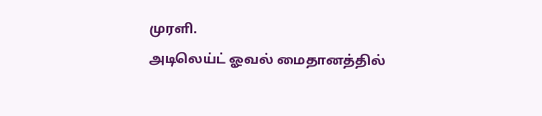முரளி.
அடிலெய்ட் ஓவல் மைதானத்தில்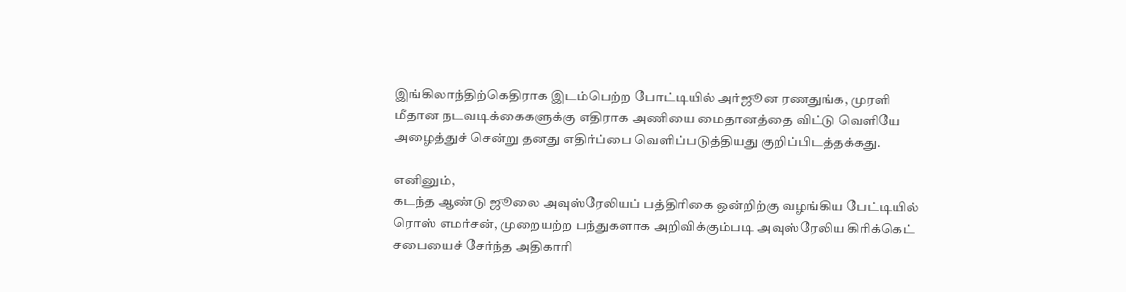இங்கிலாந்திற்கெதிராக இடம்பெற்ற போட்டியில் அர்ஜூன ரணதுங்க, முரளி மீதான நடவடிக்கைகளுக்கு எதிராக அணியை மைதானத்தை விட்டு வெளியே அழைத்துச் சென்று தனது எதிர்ப்பை வெளிப்படுத்தியது குறிப்பிடத்தக்கது.

எனினும்,
கடந்த ஆண்டு ஜூலை அவுஸ்ரேலியப் பத்திரிகை ஒன்றிற்கு வழங்கிய பேட்டியில் ரொஸ் எமர்சன், முறையற்ற பந்துகளாக அறிவிக்கும்படி அவுஸ்ரேலிய கிரிக்கெட் சபையைச் சேர்ந்த அதிகாரி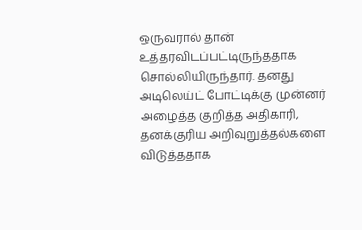ஒருவரால் தான் உத்தரவிடப்பட்டிருந்ததாக சொல்லியிருந்தார். தனது அடிலெய்ட் போட்டிக்கு முன்னர் அழைத்த குறித்த அதிகாரி, தனக்குரிய அறிவுறுத்தல்களை விடுத்ததாக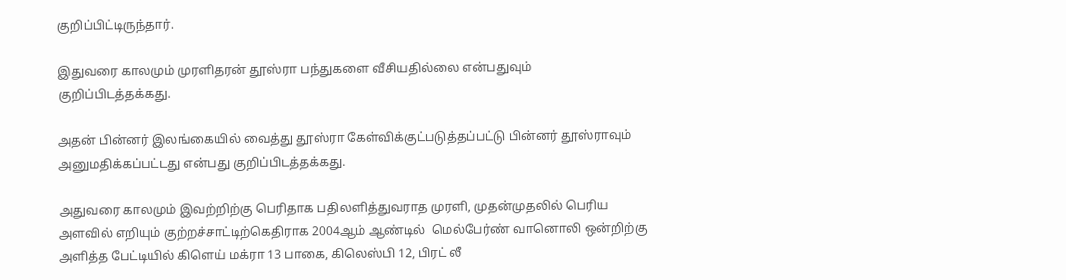குறிப்பிட்டிருந்தார்.

இதுவரை காலமும் முரளிதரன் தூஸ்ரா பந்துகளை வீசியதில்லை என்பதுவும் குறிப்பிடத்தக்கது.

அதன் பின்னர் இலங்கையில் வைத்து தூஸ்ரா கேள்விக்குட்படுத்தப்பட்டு பின்னர் தூஸ்ராவும் அனுமதிக்கப்பட்டது என்பது குறிப்பிடத்தக்கது.

அதுவரை காலமும் இவற்றிற்கு பெரிதாக பதிலளித்துவராத முரளி, முதன்முதலில் பெரிய அளவில் எறியும் குற்றச்சாட்டிற்கெதிராக 2004ஆம் ஆண்டில்  மெல்பேர்ண் வானொலி ஒன்றிற்கு அளித்த பேட்டியில் கிளெய் மக்ரா 13 பாகை, கிலெஸ்பி 12, பிரட் லீ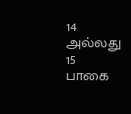14 அல்லது 15 பாகை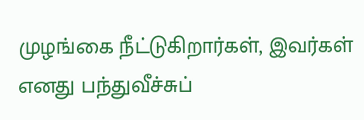முழங்கை நீட்டுகிறார்கள், இவர்கள் எனது பந்துவீச்சுப்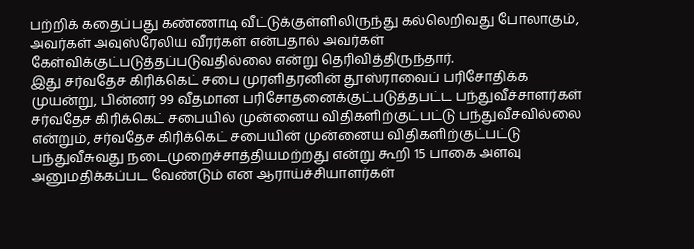பற்றிக் கதைப்பது கண்ணாடி வீட்டுக்குள்ளிலிருந்து கல்லெறிவது போலாகும், அவர்கள் அவுஸ்ரேலிய வீரர்கள் என்பதால் அவர்கள் கேள்விக்குட்படுத்தப்படுவதில்லை என்று தெரிவித்திருந்தார்.
இது சர்வதேச கிரிக்கெட் சபை முரளிதரனின் தூஸ்ராவைப் பரிசோதிக்க முயன்று, பின்னர் 99 வீதமான பரிசோதனைக்குட்படுத்தபட்ட பந்துவீச்சாளர்கள் சர்வதேச கிரிக்கெட் சபையில் முன்னைய விதிகளிற்குட்பட்டு பந்துவீசவில்லை என்றும், சர்வதேச கிரிக்கெட் சபையின் முன்னைய விதிகளிற்குட்பட்டு பந்துவீசுவது நடைமுறைச்சாத்தியமற்றது என்று கூறி 15 பாகை அளவு அனுமதிக்கப்பட வேண்டும் என ஆராய்ச்சியாளர்கள்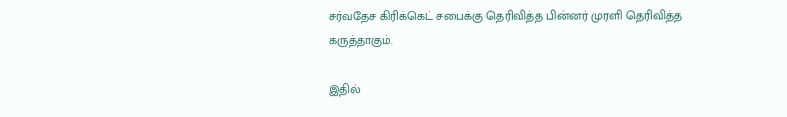சர்வதேச கிரிக்கெட் சபைக்கு தெரிவித்த பின்னர் முரளி தெரிவித்த கருத்தாகும்.

இதில்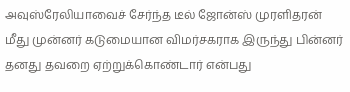அவுஸ்ரேலியாவைச் சேர்ந்த டீல் ஜோன்ஸ் முரளிதரன் மீது முன்னர் கடுமையான விமர்சகராக இருந்து பின்னர் தனது தவறை ஏற்றுக்கொண்டார் என்பது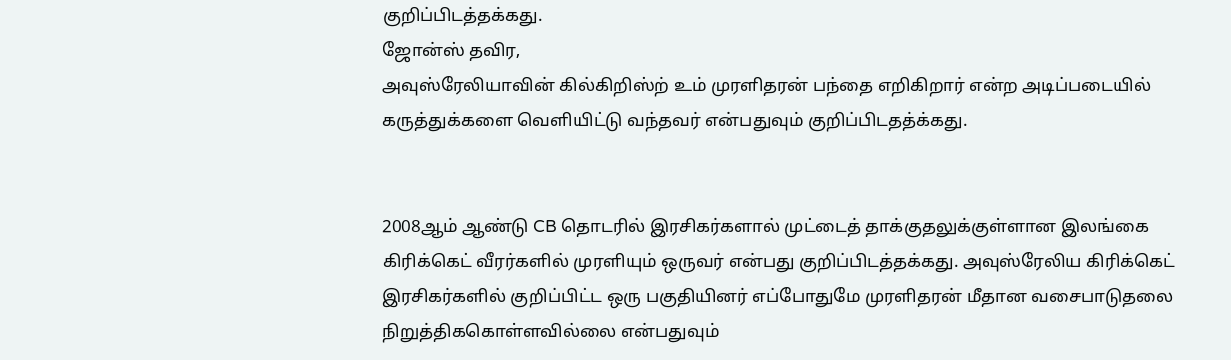குறிப்பிடத்தக்கது.
ஜோன்ஸ் தவிர,
அவுஸ்ரேலியாவின் கில்கிறிஸ்ற் உம் முரளிதரன் பந்தை எறிகிறார் என்ற அடிப்படையில் கருத்துக்களை வெளியிட்டு வந்தவர் என்பதுவும் குறிப்பிடதத்க்கது.


2008ஆம் ஆண்டு CB தொடரில் இரசிகர்களால் முட்டைத் தாக்குதலுக்குள்ளான இலங்கை கிரிக்கெட் வீரர்களில் முரளியும் ஒருவர் என்பது குறிப்பிடத்தக்கது. அவுஸ்ரேலிய கிரிக்கெட் இரசிகர்களில் குறிப்பிட்ட ஒரு பகுதியினர் எப்போதுமே முரளிதரன் மீதான வசைபாடுதலை நிறுத்திககொள்ளவில்லை என்பதுவும்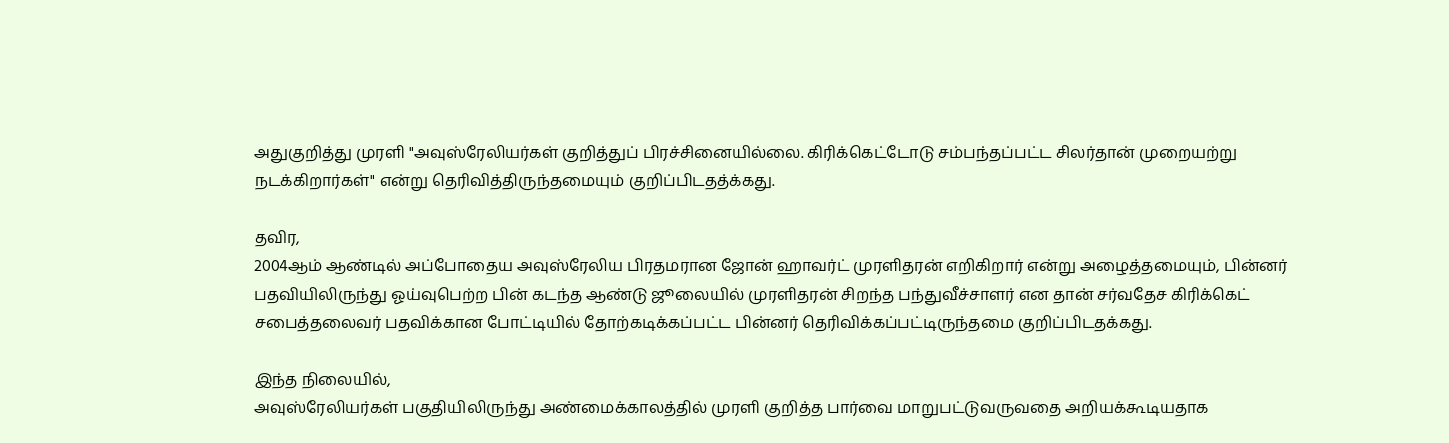அதுகுறித்து முரளி "அவுஸ்ரேலியர்கள் குறித்துப் பிரச்சினையில்லை. கிரிக்கெட்டோடு சம்பந்தப்பட்ட சிலர்தான் முறையற்று நடக்கிறார்கள்" என்று தெரிவித்திருந்தமையும் குறிப்பிடதத்க்கது.

தவிர,
2004ஆம் ஆண்டில் அப்போதைய அவுஸ்ரேலிய பிரதமரான ஜோன் ஹாவர்ட் முரளிதரன் எறிகிறார் என்று அழைத்தமையும், பின்னர் பதவியிலிருந்து ஓய்வுபெற்ற பின் கடந்த ஆண்டு ஜூலையில் முரளிதரன் சிறந்த பந்துவீச்சாளர் என தான் சர்வதேச கிரிக்கெட் சபைத்தலைவர் பதவிக்கான போட்டியில் தோற்கடிக்கப்பட்ட பின்னர் தெரிவிக்கப்பட்டிருந்தமை குறிப்பிடதக்கது.

இந்த நிலையில்,
அவுஸ்ரேலியர்கள் பகுதியிலிருந்து அண்மைக்காலத்தில் முரளி குறித்த பார்வை மாறுபட்டுவருவதை அறியக்கூடியதாக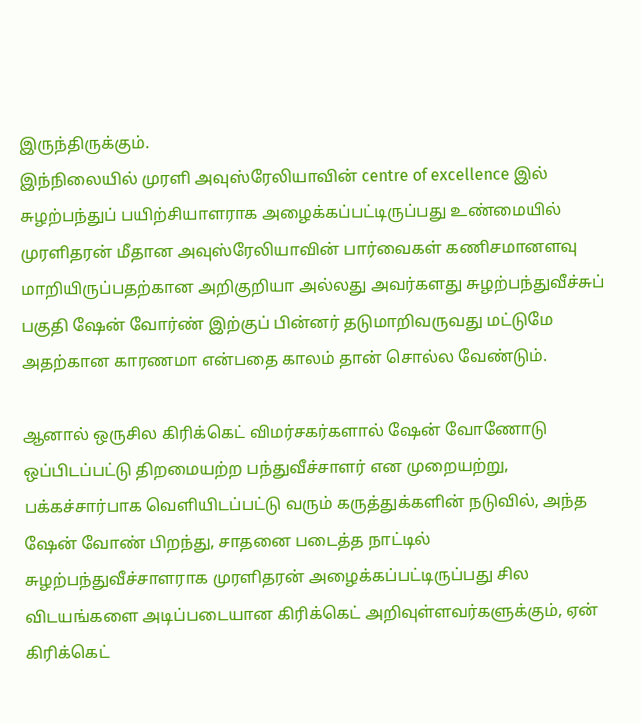இருந்திருக்கும்.
இந்நிலையில் முரளி அவுஸ்ரேலியாவின் centre of excellence இல் சுழற்பந்துப் பயிற்சியாளராக அழைக்கப்பட்டிருப்பது உண்மையில் முரளிதரன் மீதான அவுஸ்ரேலியாவின் பார்வைகள் கணிசமானளவு மாறியிருப்பதற்கான அறிகுறியா அல்லது அவர்களது சுழற்பந்துவீச்சுப் பகுதி ஷேன் வோர்ண் இற்குப் பின்னர் தடுமாறிவருவது மட்டுமே அதற்கான காரணமா என்பதை காலம் தான் சொல்ல வேண்டும்.

ஆனால் ஒருசில கிரிக்கெட் விமர்சகர்களால் ஷேன் வோணோடு ஒப்பிடப்பட்டு திறமையற்ற பந்துவீச்சாளர் என முறையற்று, பக்கச்சார்பாக வெளியிடப்பட்டு வரும் கருத்துக்களின் நடுவில், அந்த ஷேன் வோண் பிறந்து, சாதனை படைத்த நாட்டில் சுழற்பந்துவீச்சாளராக முரளிதரன் அழைக்கப்பட்டிருப்பது சில விடயங்களை அடிப்படையான கிரிக்கெட் அறிவுள்ளவர்களுக்கும், ஏன் கிரிக்கெட்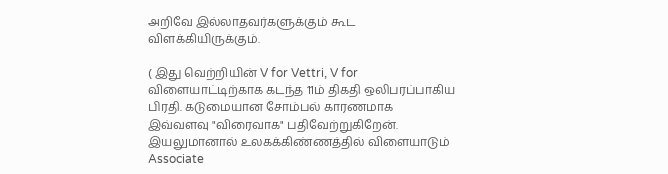அறிவே இல்லாதவர்களுக்கும் கூட விளக்கியிருக்கும்.

( இது வெற்றியின் V for Vettri, V for விளையாட்டிற்காக கடந்த 11ம் திகதி ஒலிபரப்பாகிய பிரதி. கடுமையான சோம்பல் காரணமாக இவ்வளவு "விரைவாக" பதிவேற்றுகிறேன்.
இயலுமானால் உலகக்கிண்ணத்தில் விளையாடும் Associate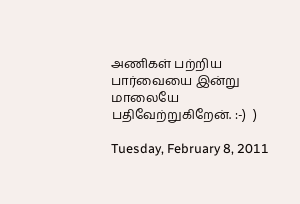அணிகள் பற்றிய பார்வையை இன்று மாலையே பதிவேற்றுகிறேன். :-)  )

Tuesday, February 8, 2011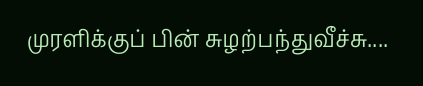முரளிக்குப் பின் சுழற்பந்துவீச்சு....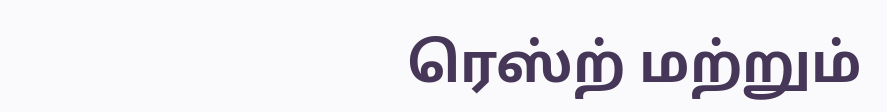ரெஸ்ற் மற்றும்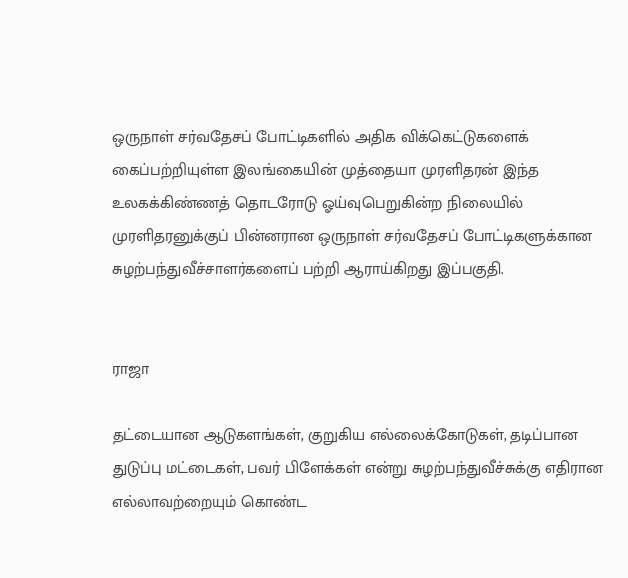ஒருநாள் சர்வதேசப் போட்டிகளில் அதிக விக்கெட்டுகளைக் கைப்பற்றியுள்ள இலங்கையின் முத்தையா முரளிதரன் இந்த உலகக்கிண்ணத் தொடரோடு ஓய்வுபெறுகின்ற நிலையில் முரளிதரனுக்குப் பின்னரான ஒருநாள் சர்வதேசப் போட்டிகளுக்கான சுழற்பந்துவீச்சாளர்களைப் பற்றி ஆராய்கிறது இப்பகுதி.


ராஜா

தட்டையான ஆடுகளங்கள், குறுகிய எல்லைக்கோடுகள், தடிப்பான துடுப்பு மட்டைகள், பவர் பிளேக்கள் என்று சுழற்பந்துவீச்சுக்கு எதிரான எல்லாவற்றையும் கொண்ட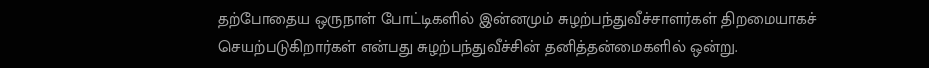தற்போதைய ஒருநாள் போட்டிகளில் இன்னமும் சுழற்பந்துவீச்சாளர்கள் திறமையாகச் செயற்படுகிறார்கள் என்பது சுழற்பந்துவீச்சின் தனித்தன்மைகளில் ஒன்று.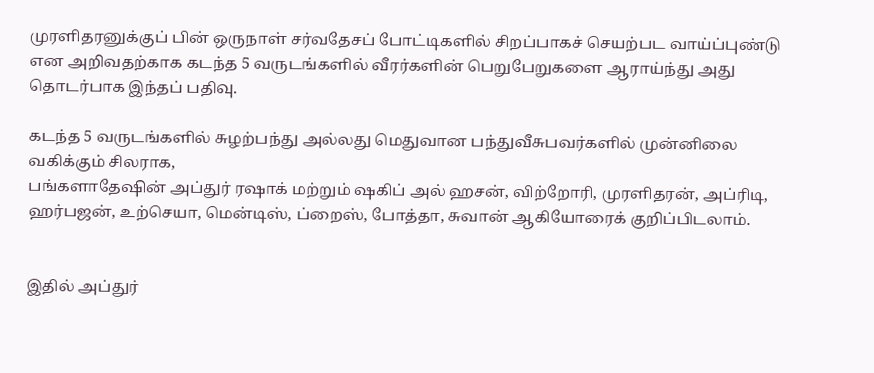முரளிதரனுக்குப் பின் ஒருநாள் சர்வதேசப் போட்டிகளில் சிறப்பாகச் செயற்பட வாய்ப்புண்டு என அறிவதற்காக கடந்த 5 வருடங்களில் வீரர்களின் பெறுபேறுகளை ஆராய்ந்து அது தொடர்பாக இந்தப் பதிவு.

கடந்த 5 வருடங்களில் சுழற்பந்து அல்லது மெதுவான பந்துவீசுபவர்களில் முன்னிலை வகிக்கும் சிலராக,
பங்களாதேஷின் அப்துர் ரஷாக் மற்றும் ஷகிப் அல் ஹசன், விற்றோரி, முரளிதரன், அப்ரிடி, ஹர்பஜன், உற்செயா, மென்டிஸ், ப்றைஸ், போத்தா, சுவான் ஆகியோரைக் குறிப்பிடலாம்.


இதில் அப்துர்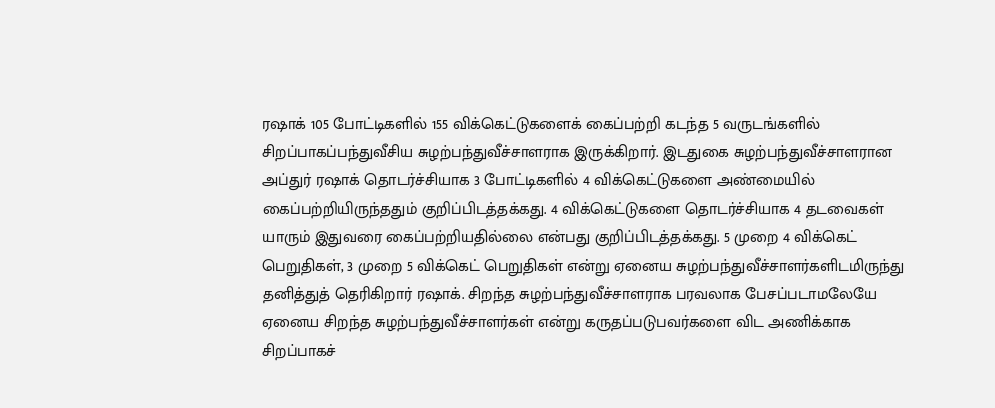ரஷாக் 105 போட்டிகளில் 155 விக்கெட்டுகளைக் கைப்பற்றி கடந்த 5 வருடங்களில் சிறப்பாகப்பந்துவீசிய சுழற்பந்துவீச்சாளராக இருக்கிறார். இடதுகை சுழற்பந்துவீச்சாளரான அப்துர் ரஷாக் தொடர்ச்சியாக 3 போட்டிகளில் 4 விக்கெட்டுகளை அண்மையில் கைப்பற்றியிருந்ததும் குறிப்பிடத்தக்கது. 4 விக்கெட்டுகளை தொடர்ச்சியாக 4 தடவைகள் யாரும் இதுவரை கைப்பற்றியதில்லை என்பது குறிப்பிடத்தக்கது. 5 முறை 4 விக்கெட் பெறுதிகள், 3 முறை 5 விக்கெட் பெறுதிகள் என்று ஏனைய சுழற்பந்துவீச்சாளர்களிடமிருந்து தனித்துத் தெரிகிறார் ரஷாக். சிறந்த சுழற்பந்துவீச்சாளராக பரவலாக பேசப்படாமலேயே ஏனைய சிறந்த சுழற்பந்துவீச்சாளர்கள் என்று கருதப்படுபவர்களை விட அணிக்காக சிறப்பாகச்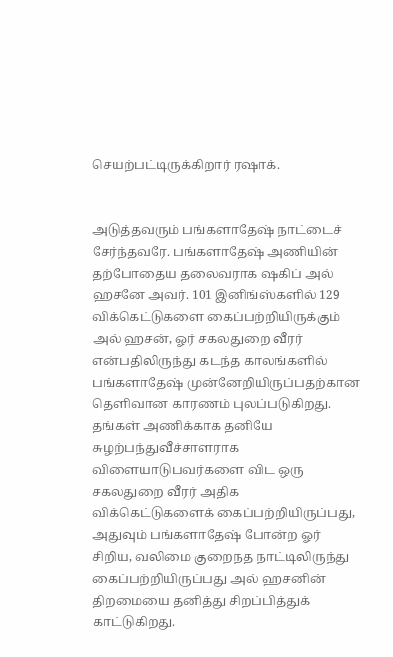செயற்பட்டிருக்கிறார் ரஷாக்.


அடுத்தவரும் பங்களாதேஷ் நாட்டைச் சேர்ந்தவரே. பங்களாதேஷ் அணியின் தற்போதைய தலைவராக ஷகிப் அல் ஹசனே அவர். 101 இனிங்ஸ்களில் 129 விக்கெட்டுகளை கைப்பற்றியிருக்கும் அல் ஹசன், ஓர் சகலதுறை வீரர் என்பதிலிருந்து கடந்த காலங்களில் பங்களாதேஷ் முன்னேறியிருப்பதற்கான தெளிவான காரணம் புலப்படுகிறது. தங்கள் அணிக்காக தனியே சுழற்பந்துவீச்சாளராக விளையாடுபவர்களை விட ஒரு சகலதுறை வீரர் அதிக விக்கெட்டுகளைக் கைப்பற்றியிருப்பது, அதுவும் பங்களாதேஷ் போன்ற ஓர் சிறிய, வலிமை குறைநத நாட்டிலிருந்து கைப்பற்றியிருப்பது அல் ஹசனின் திறமையை தனித்து சிறப்பித்துக் காட்டுகிறது.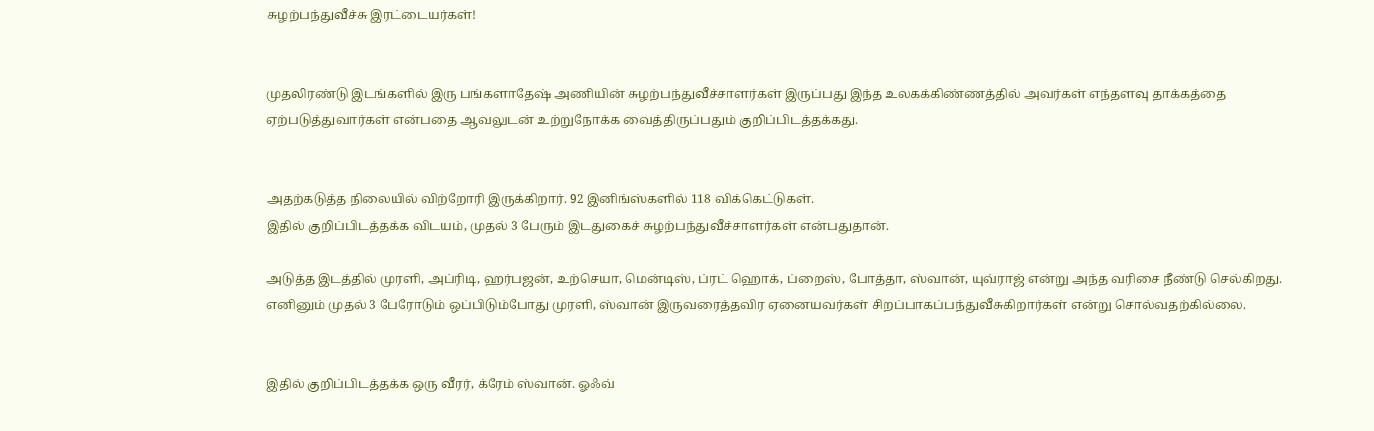சுழற்பந்துவீச்சு இரட்டையர்கள்!


முதலிரண்டு இடங்களில் இரு பங்களாதேஷ் அணியின் சுழற்பந்துவீச்சாளர்கள் இருப்பது இந்த உலகக்கிண்ணத்தில் அவர்கள் எந்தளவு தாக்கத்தை ஏற்படுத்துவார்கள் என்பதை ஆவலுடன் உற்றுநோக்க வைத்திருப்பதும் குறிப்பிடத்தக்கது.


அதற்கடுத்த நிலையில் விற்றோரி இருக்கிறார். 92 இனிங்ஸ்களில் 118 விக்கெட்டுகள்.
இதில் குறிப்பிடத்தக்க விடயம், முதல் 3 பேரும் இடதுகைச் சுழற்பந்துவீச்சாளர்கள் என்பதுதான்.

அடுத்த இடத்தில் முரளி, அப்ரிடி, ஹர்பஜன், உற்செயா, மென்டிஸ், ப்ரட் ஹொக், ப்றைஸ், போத்தா, ஸ்வான், யுவ்ராஜ் என்று அந்த வரிசை நீண்டு செல்கிறது. எனினும் முதல் 3 பேரோடும் ஒப்பிடும்போது முரளி, ஸ்வான் இருவரைத்தவிர ஏனையவர்கள் சிறப்பாகப்பந்துவீசுகிறார்கள் என்று சொல்வதற்கில்லை.


இதில் குறிப்பிடத்தக்க ஒரு வீரர், க்ரேம் ஸ்வான். ஓஃவ்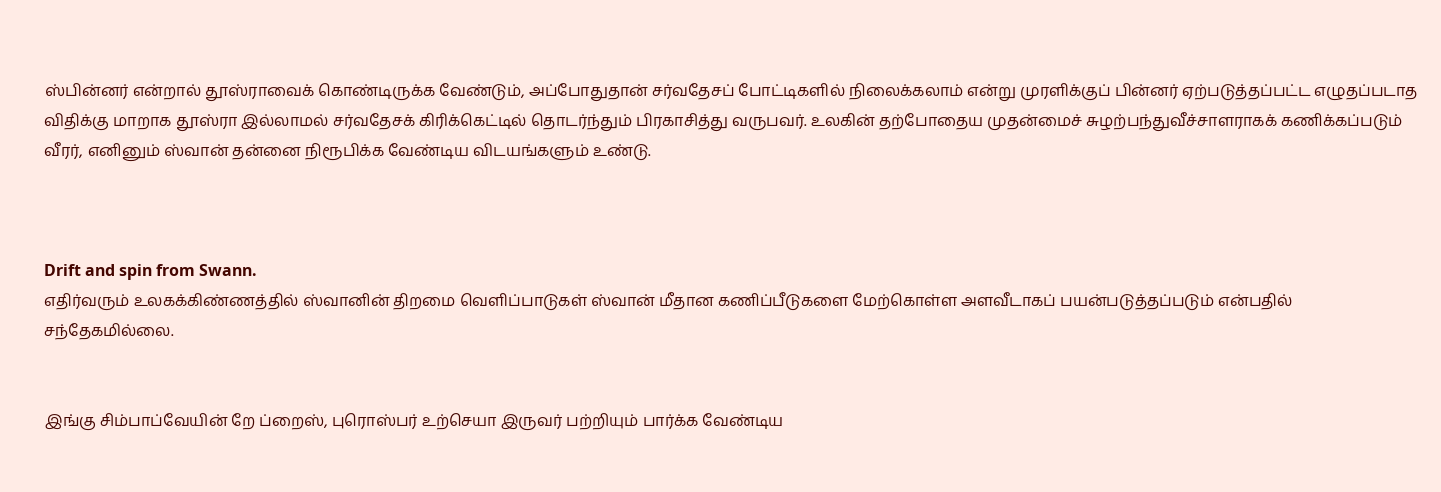ஸ்பின்னர் என்றால் தூஸ்ராவைக் கொண்டிருக்க வேண்டும், அப்போதுதான் சர்வதேசப் போட்டிகளில் நிலைக்கலாம் என்று முரளிக்குப் பின்னர் ஏற்படுத்தப்பட்ட எழுதப்படாத விதிக்கு மாறாக தூஸ்ரா இல்லாமல் சர்வதேசக் கிரிக்கெட்டில் தொடர்ந்தும் பிரகாசித்து வருபவர். உலகின் தற்போதைய முதன்மைச் சுழற்பந்துவீச்சாளராகக் கணிக்கப்படும் வீரர், எனினும் ஸ்வான் தன்னை நிரூபிக்க வேண்டிய விடயங்களும் உண்டு.



Drift and spin from Swann.
எதிர்வரும் உலகக்கிண்ணத்தில் ஸ்வானின் திறமை வெளிப்பாடுகள் ஸ்வான் மீதான கணிப்பீடுகளை மேற்கொள்ள அளவீடாகப் பயன்படுத்தப்படும் என்பதில் சந்தேகமில்லை.


இங்கு சிம்பாப்வேயின் றே ப்றைஸ், புரொஸ்பர் உற்செயா இருவர் பற்றியும் பார்க்க வேண்டிய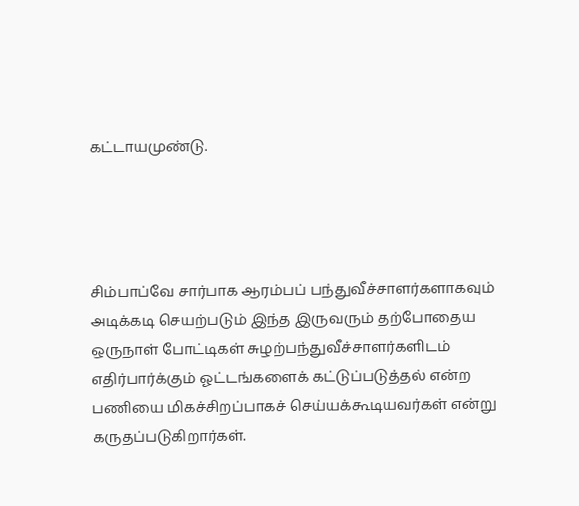கட்டாயமுண்டு.




சிம்பாப்வே சார்பாக ஆரம்பப் பந்துவீச்சாளர்களாகவும் அடிக்கடி செயற்படும் இந்த இருவரும் தற்போதைய ஒருநாள் போட்டிகள் சுழற்பந்துவீச்சாளர்களிடம் எதிர்பார்க்கும் ஓட்டங்களைக் கட்டுப்படுத்தல் என்ற பணியை மிகச்சிறப்பாகச் செய்யக்கூடியவர்கள் என்று கருதப்படுகிறார்கள்.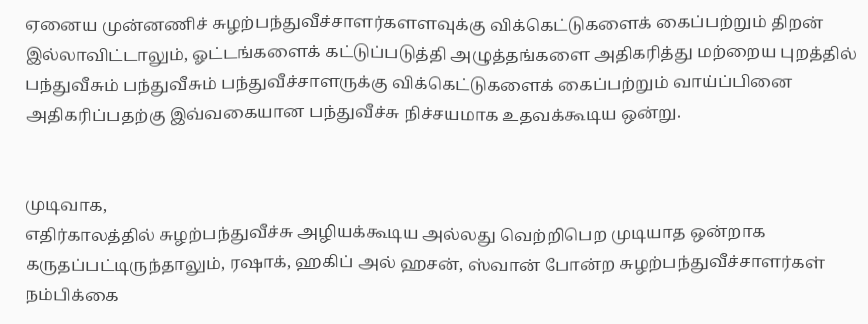ஏனைய முன்னணிச் சுழற்பந்துவீச்சாளர்களளவுக்கு விக்கெட்டுகளைக் கைப்பற்றும் திறன் இல்லாவிட்டாலும், ஓட்டங்களைக் கட்டுப்படுத்தி அழுத்தங்களை அதிகரித்து மற்றைய புறத்தில் பந்துவீசும் பந்துவீசும் பந்துவீச்சாளருக்கு விக்கெட்டுகளைக் கைப்பற்றும் வாய்ப்பினை அதிகரிப்பதற்கு இவ்வகையான பந்துவீச்சு நிச்சயமாக உதவக்கூடிய ஒன்று.


முடிவாக,
எதிர்காலத்தில் சுழற்பந்துவீச்சு அழியக்கூடிய அல்லது வெற்றிபெற முடியாத ஒன்றாக கருதப்பட்டிருந்தாலும், ரஷாக், ஹகிப் அல் ஹசன், ஸ்வான் போன்ற சுழற்பந்துவீச்சாளர்கள் நம்பிக்கை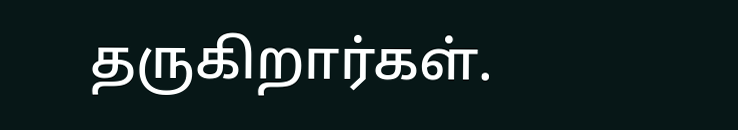தருகிறார்கள்.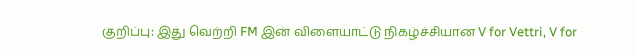குறிப்பு: இது வெற்றி FM இன் விளையாட்டு நிகழ்ச்சியான V for Vettri, V for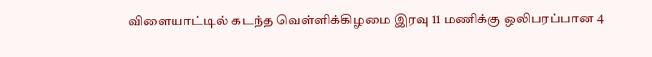விளையாட்டில் கடந்த வெள்ளிக்கிழமை இரவு 11 மணிக்கு ஒலிபரப்பான 4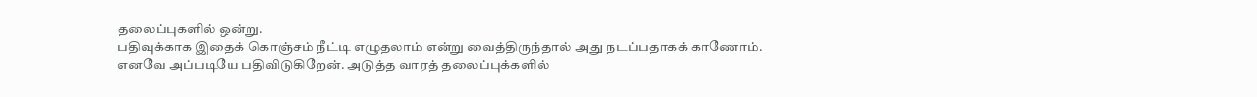தலைப்புகளில் ஒன்று.
பதிவுக்காக இதைக் கொஞ்சம் நீட்டி எழுதலாம் என்று வைத்திருந்தால் அது நடப்பதாகக் காணோம்.
எனவே அப்படியே பதிவிடுகிறேன். அடுத்த வாரத் தலைப்புக்களில்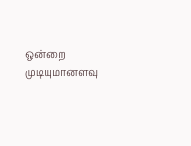ஒன்றை முடியுமானளவு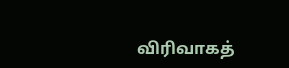விரிவாகத்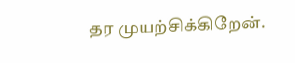தர முயற்சிக்கிறேன்.